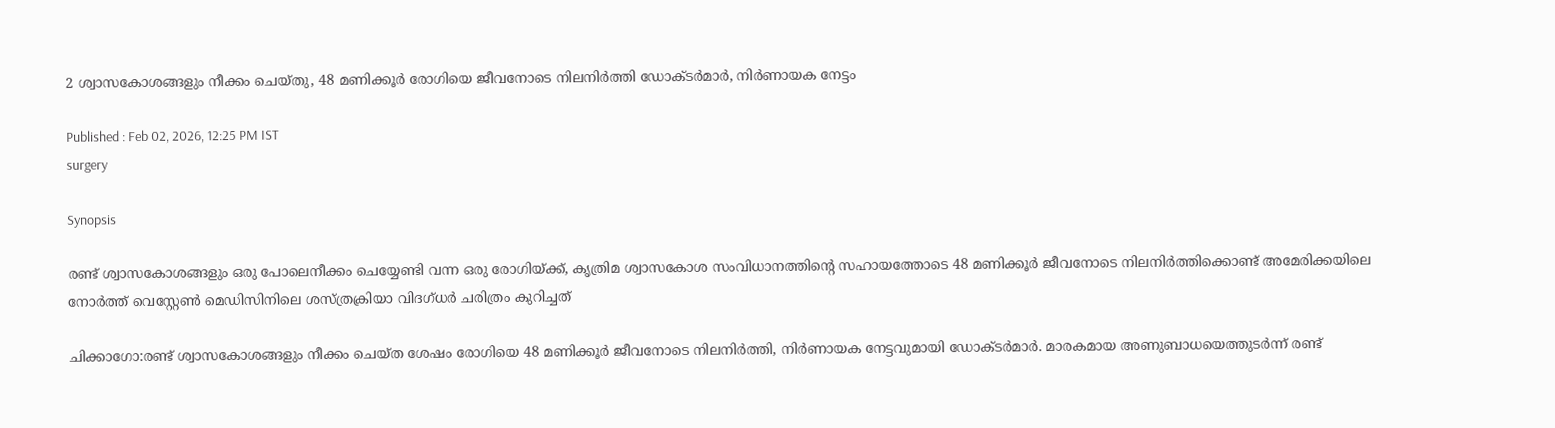2 ശ്വാസകോശങ്ങളും നീക്കം ചെയ്തു, 48 മണിക്കൂർ രോഗിയെ ജീവനോടെ നിലനിർത്തി ഡോക്ടർമാർ, നിർണായക നേട്ടം

Published : Feb 02, 2026, 12:25 PM IST
surgery

Synopsis

രണ്ട് ശ്വാസകോശങ്ങളും ഒരു പോലെനീക്കം ചെയ്യേണ്ടി വന്ന ഒരു രോഗിയ്ക്ക്, കൃത്രിമ ശ്വാസകോശ സംവിധാനത്തിന്റെ സഹായത്തോടെ 48 മണിക്കൂർ ജീവനോടെ നിലനിർത്തിക്കൊണ്ട് അമേരിക്കയിലെ നോർത്ത് വെസ്റ്റേൺ മെഡിസിനിലെ ശസ്ത്രക്രിയാ വിദഗ്ധർ ചരിത്രം കുറിച്ചത്

ചിക്കാഗോ:രണ്ട് ശ്വാസകോശങ്ങളും നീക്കം ചെയ്ത ശേഷം രോഗിയെ 48 മണിക്കൂർ ജീവനോടെ നിലനിർത്തി, നിർണായക നേട്ടവുമായി ഡോക്ടർമാർ. മാരകമായ അണുബാധയെത്തുടർന്ന് രണ്ട്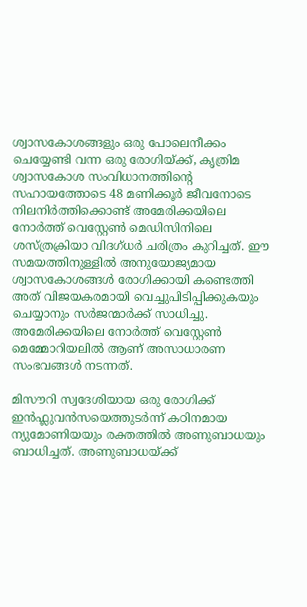ശ്വാസകോശങ്ങളും ഒരു പോലെനീക്കം ചെയ്യേണ്ടി വന്ന ഒരു രോഗിയ്ക്ക്, കൃത്രിമ ശ്വാസകോശ സംവിധാനത്തിന്റെ സഹായത്തോടെ 48 മണിക്കൂർ ജീവനോടെ നിലനിർത്തിക്കൊണ്ട് അമേരിക്കയിലെ നോർത്ത് വെസ്റ്റേൺ മെഡിസിനിലെ ശസ്ത്രക്രിയാ വിദഗ്ധർ ചരിത്രം കുറിച്ചത്. ഈ സമയത്തിനുള്ളിൽ അനുയോജ്യമായ ശ്വാസകോശങ്ങൾ രോഗിക്കായി കണ്ടെത്തി അത് വിജയകരമായി വെച്ചുപിടിപ്പിക്കുകയും ചെയ്യാനും സർജന്മാർക്ക് സാധിച്ചു. അമേരിക്കയിലെ നോർത്ത് വെസ്റ്റേൺ മെമ്മോറിയലിൽ ആണ് അസാധാരണ സംഭവങ്ങൾ നടന്നത്.

മിസൗറി സ്വദേശിയായ ഒരു രോഗിക്ക് ഇൻഫ്ലുവൻസയെത്തുടർന്ന് കഠിനമായ ന്യുമോണിയയും രക്തത്തിൽ അണുബാധയും ബാധിച്ചത്. അണുബാധയ്ക്ക്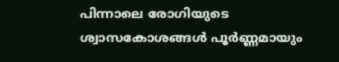പിന്നാലെ രോഗിയുടെ ശ്വാസകോശങ്ങൾ പൂർണ്ണമായും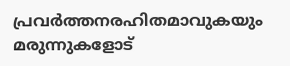പ്രവർത്തനരഹിതമാവുകയും മരുന്നുകളോട്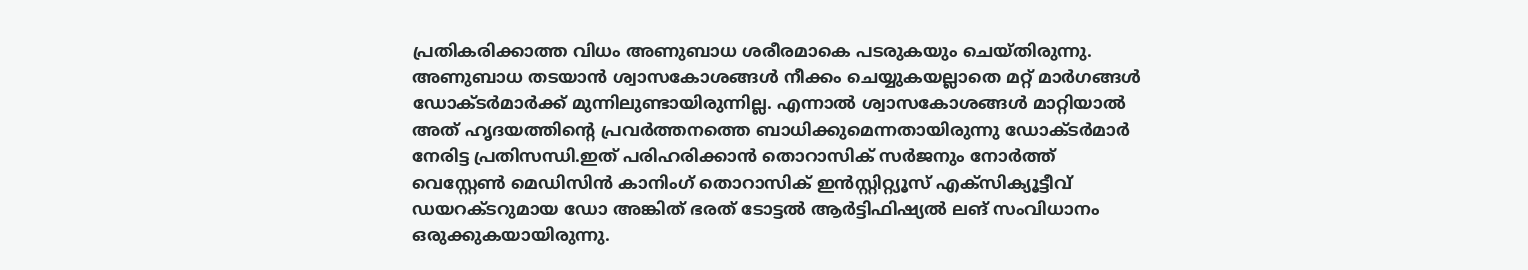പ്രതികരിക്കാത്ത വിധം അണുബാധ ശരീരമാകെ പടരുകയും ചെയ്തിരുന്നു. അണുബാധ തടയാൻ ശ്വാസകോശങ്ങൾ നീക്കം ചെയ്യുകയല്ലാതെ മറ്റ് മാർഗങ്ങൾ ഡോക്ടർമാർക്ക് മുന്നിലുണ്ടായിരുന്നില്ല. എന്നാൽ ശ്വാസകോശങ്ങൾ മാറ്റിയാൽ അത് ഹൃദയത്തിന്റെ പ്രവർത്തനത്തെ ബാധിക്കുമെന്നതായിരുന്നു ഡോക്ടർമാർ നേരിട്ട പ്രതിസന്ധി.ഇത് പരിഹരിക്കാൻ തൊറാസിക് സർജനും നോർത്ത് വെസ്റ്റേൺ മെഡിസിൻ കാനിംഗ് തൊറാസിക് ഇൻസ്റ്റിറ്റ്യൂസ് എക്സിക്യൂട്ടീവ് ഡയറക്ടറുമായ ഡോ അങ്കിത് ഭരത് ടോട്ടൽ ആർട്ടിഫിഷ്യൽ ലങ് സംവിധാനം ഒരുക്കുകയായിരുന്നു.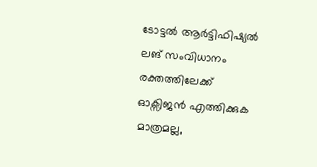ടോട്ടൽ ആർട്ടിഫിഷ്യൽ ലങ് സംവിധാനം രക്തത്തിലേക്ക് ഓക്സിജൻ എത്തിക്കുക മാത്രമല്ല,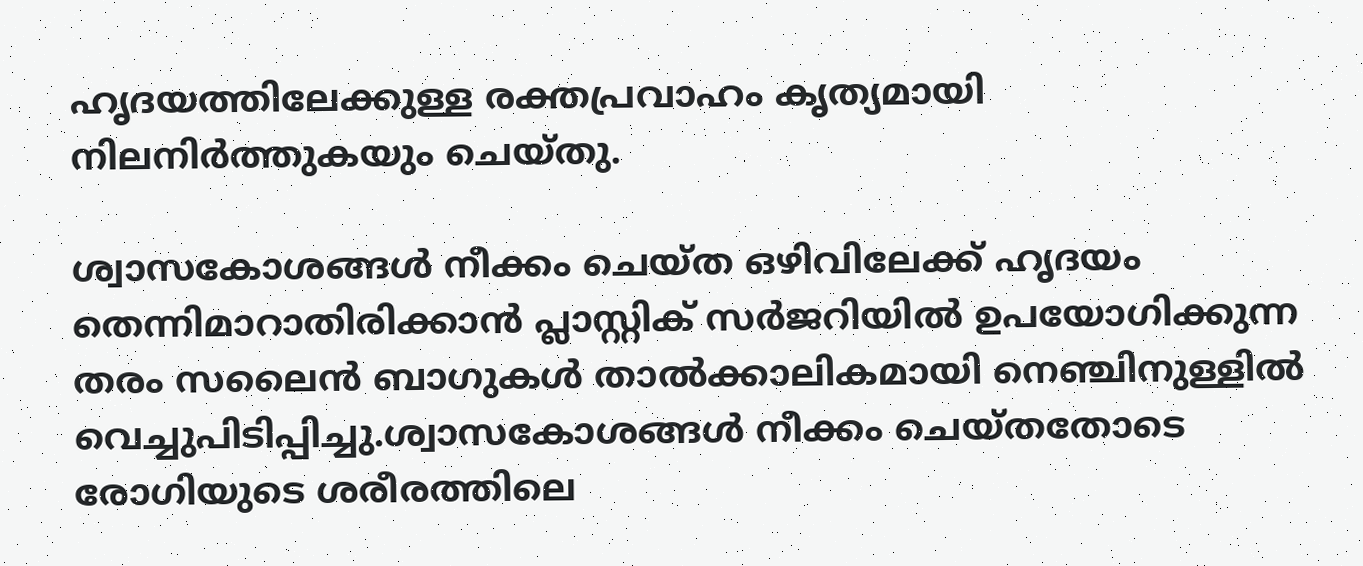ഹൃദയത്തിലേക്കുള്ള രക്തപ്രവാഹം കൃത്യമായി നിലനിർത്തുകയും ചെയ്തു.

ശ്വാസകോശങ്ങൾ നീക്കം ചെയ്ത ഒഴിവിലേക്ക് ഹൃദയം തെന്നിമാറാതിരിക്കാൻ പ്ലാസ്റ്റിക് സർജറിയിൽ ഉപയോഗിക്കുന്ന തരം സലൈൻ ബാഗുകൾ താൽക്കാലികമായി നെഞ്ചിനുള്ളിൽ വെച്ചുപിടിപ്പിച്ചു.ശ്വാസകോശങ്ങൾ നീക്കം ചെയ്തതോടെ രോഗിയുടെ ശരീരത്തിലെ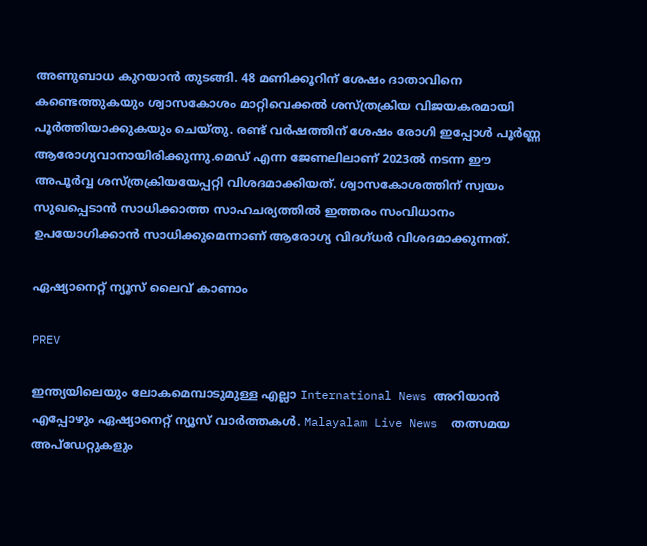അണുബാധ കുറയാൻ തുടങ്ങി. 48 മണിക്കൂറിന് ശേഷം ദാതാവിനെ കണ്ടെത്തുകയും ശ്വാസകോശം മാറ്റിവെക്കൽ ശസ്ത്രക്രിയ വിജയകരമായി പൂർത്തിയാക്കുകയും ചെയ്തു. രണ്ട് വർഷത്തിന് ശേഷം രോഗി ഇപ്പോൾ പൂർണ്ണ ആരോഗ്യവാനായിരിക്കുന്നു.മെഡ് എന്ന ജേണലിലാണ് 2023ൽ നടന്ന ഈ അപൂർവ്വ ശസ്ത്രക്രിയയേപ്പറ്റി വിശദമാക്കിയത്. ശ്വാസകോശത്തിന് സ്വയം സുഖപ്പെടാൻ സാധിക്കാത്ത സാഹചര്യത്തിൽ ഇത്തരം സംവിധാനം ഉപയോഗിക്കാൻ സാധിക്കുമെന്നാണ് ആരോഗ്യ വിദഗ്ധർ വിശദമാക്കുന്നത്.

ഏഷ്യാനെറ്റ് ന്യൂസ് ലൈവ് കാണാം

PREV

ഇന്ത്യയിലെയും ലോകമെമ്പാടുമുള്ള എല്ലാ International News അറിയാൻ എപ്പോഴും ഏഷ്യാനെറ്റ് ന്യൂസ് വാർത്തകൾ. Malayalam Live News  തത്സമയ അപ്‌ഡേറ്റുകളും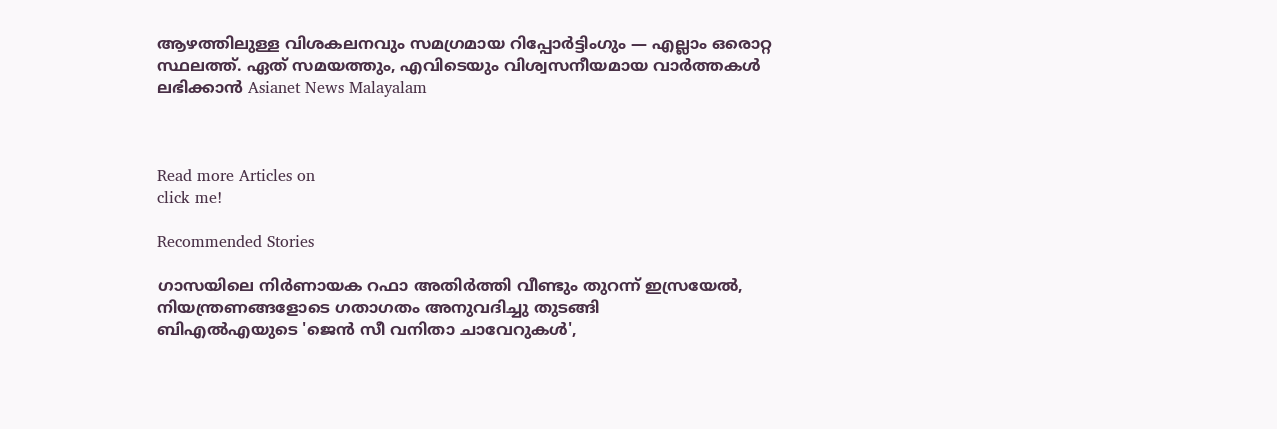ആഴത്തിലുള്ള വിശകലനവും സമഗ്രമായ റിപ്പോർട്ടിംഗും — എല്ലാം ഒരൊറ്റ സ്ഥലത്ത്. ഏത് സമയത്തും, എവിടെയും വിശ്വസനീയമായ വാർത്തകൾ ലഭിക്കാൻ Asianet News Malayalam



Read more Articles on
click me!

Recommended Stories

ഗാസയിലെ നിർണായക റഫാ അതിർത്തി വീണ്ടും തുറന്ന് ഇസ്രയേൽ, നിയന്ത്രണങ്ങളോടെ ഗതാഗതം അനുവദിച്ചു തുടങ്ങി
ബിഎൽഎയുടെ 'ജെൻ സീ വനിതാ ചാവേറുകൾ',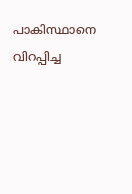പാകിസ്ഥാനെ വിറപ്പിച്ച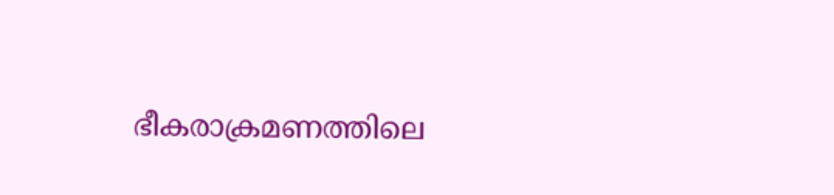ഭീകരാക്രമണത്തിലെ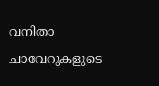വനിതാ ചാവേറുകളുടെ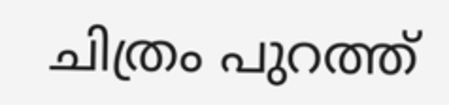ചിത്രം പുറത്ത്